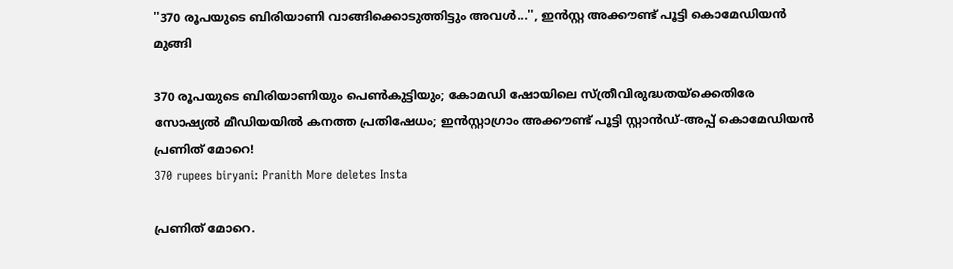''370 രൂപയുടെ ബിരിയാണി വാങ്ങിക്കൊടുത്തിട്ടും അവൾ...'', ഇൻസ്റ്റ അക്കൗണ്ട് പൂട്ടി കൊമേഡിയൻ മുങ്ങി

370 രൂപയുടെ ബിരിയാണിയും പെൺകുട്ടിയും; കോമഡി ഷോയിലെ സ്ത്രീവിരുദ്ധതയ്ക്കെതിരേ സോഷ്യൽ മീഡിയയിൽ കനത്ത പ്രതിഷേധം; ഇൻസ്റ്റാഗ്രാം അക്കൗണ്ട് പൂട്ടി സ്റ്റാൻഡ്-അപ്പ് കൊമേഡിയൻ പ്രണിത് മോറെ!
370 rupees biryani: Pranith More deletes Insta

പ്രണിത് മോറെ.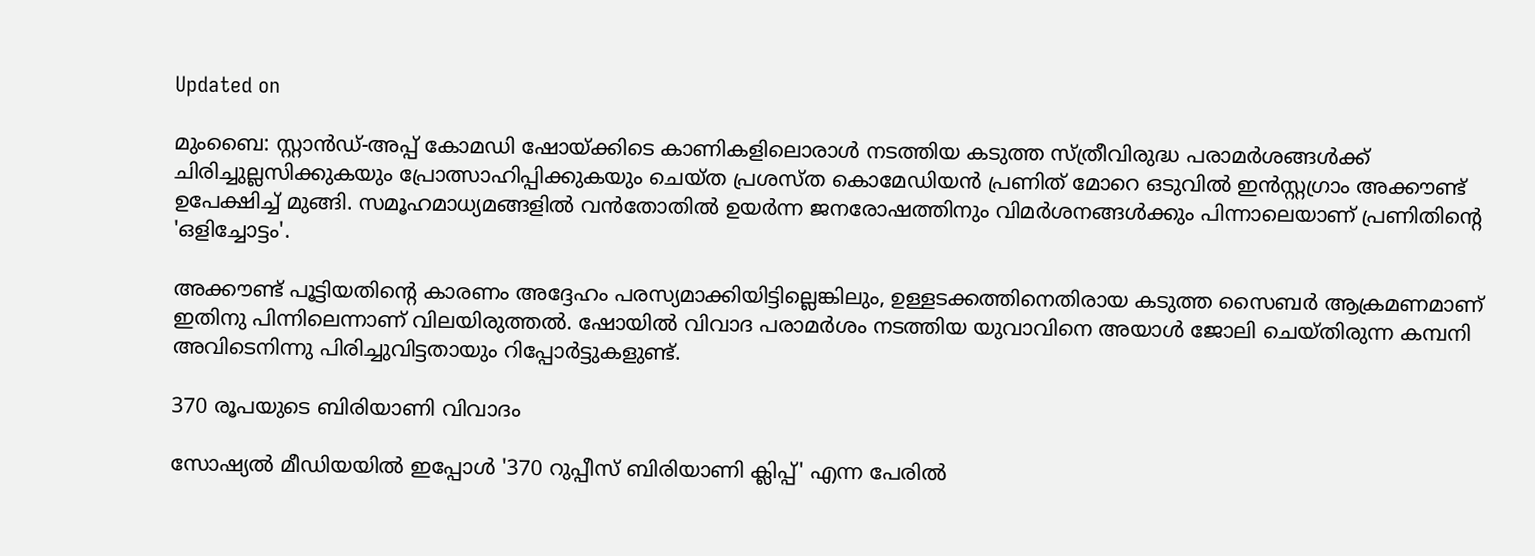Updated on

മുംബൈ: സ്റ്റാൻഡ്-അപ്പ് കോമഡി ഷോയ്ക്കിടെ കാണികളിലൊരാൾ നടത്തിയ കടുത്ത സ്ത്രീവിരുദ്ധ പരാമർശങ്ങൾക്ക് ചിരിച്ചുല്ലസിക്കുകയും പ്രോത്സാഹിപ്പിക്കുകയും ചെയ്ത പ്രശസ്ത കൊമേഡിയൻ പ്രണിത് മോറെ ഒടുവിൽ ഇൻസ്റ്റഗ്രാം അക്കൗണ്ട് ഉപേക്ഷിച്ച് മുങ്ങി. സമൂഹമാധ്യമങ്ങളിൽ വൻതോതിൽ ഉയർന്ന ജനരോഷത്തിനും വിമർശനങ്ങൾക്കും പിന്നാലെയാണ് പ്രണിതിന്‍റെ 'ഒളിച്ചോട്ടം'.

അക്കൗണ്ട് പൂട്ടിയതിന്‍റെ കാരണം അദ്ദേഹം പരസ്യമാക്കിയിട്ടില്ലെങ്കിലും, ഉള്ളടക്കത്തിനെതിരായ കടുത്ത സൈബർ ആക്രമണമാണ് ഇതിനു പിന്നിലെന്നാണ് വിലയിരുത്തൽ. ഷോയിൽ വിവാദ പരാമർശം നടത്തിയ യുവാവിനെ അയാൾ ജോലി ചെയ്തിരുന്ന കമ്പനി അവിടെനിന്നു പിരിച്ചുവിട്ടതായും റിപ്പോർട്ടുകളുണ്ട്.

370 രൂപയുടെ ബിരിയാണി വിവാദം

സോഷ്യൽ മീഡിയയിൽ ഇപ്പോൾ '370 റുപ്പീസ് ബിരിയാണി ക്ലിപ്പ്' എന്ന പേരിൽ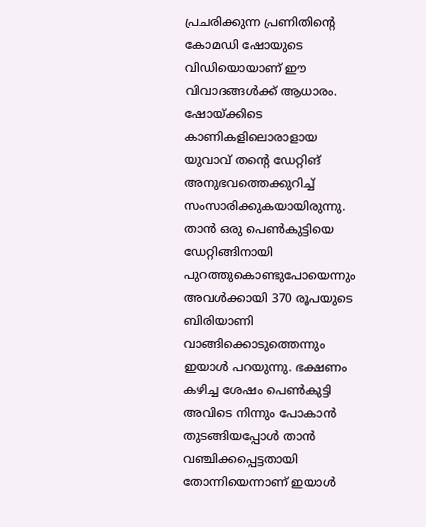പ്രചരിക്കുന്ന പ്രണിതിന്‍റെ കോമഡി ഷോയുടെ വിഡിയൊയാണ് ഈ വിവാദങ്ങൾക്ക് ആധാരം. ഷോയ്ക്കിടെ കാണികളിലൊരാളായ യുവാവ് തന്‍റെ ഡേറ്റിങ് അനുഭവത്തെക്കുറിച്ച് സംസാരിക്കുകയായിരുന്നു. താൻ ഒരു പെൺകുട്ടിയെ ഡേറ്റിങ്ങിനായി പുറത്തുകൊണ്ടുപോയെന്നും അവൾക്കായി 370 രൂപയുടെ ബിരിയാണി വാങ്ങിക്കൊടുത്തെന്നും ഇയാൾ പറയുന്നു. ഭക്ഷണം കഴിച്ച ശേഷം പെൺകുട്ടി അവിടെ നിന്നും പോകാൻ തുടങ്ങിയപ്പോൾ താൻ വഞ്ചിക്കപ്പെട്ടതായി തോന്നിയെന്നാണ് ഇയാൾ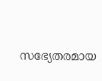സഭ്യേതരമായ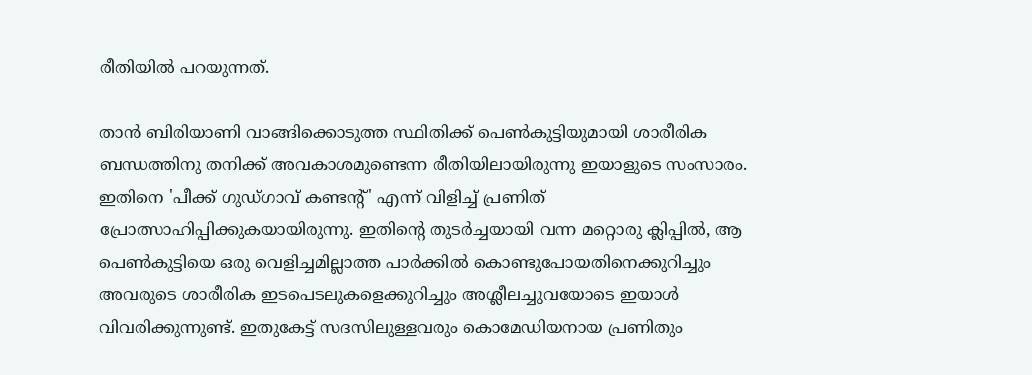രീതിയിൽ പറയുന്നത്.

താൻ ബിരിയാണി വാങ്ങിക്കൊടുത്ത സ്ഥിതിക്ക് പെൺകുട്ടിയുമായി ശാരീരിക ബന്ധത്തിനു തനിക്ക് അവകാശമുണ്ടെന്ന രീതിയിലായിരുന്നു ഇയാളുടെ സംസാരം. ഇതിനെ 'പീക്ക് ഗുഡ്ഗാവ് കണ്ടന്‍റ്' എന്ന് വിളിച്ച് പ്രണിത് പ്രോത്സാഹിപ്പിക്കുകയായിരുന്നു. ഇതിന്‍റെ തുടർച്ചയായി വന്ന മറ്റൊരു ക്ലിപ്പിൽ, ആ പെൺകുട്ടിയെ ഒരു വെളിച്ചമില്ലാത്ത പാർക്കിൽ കൊണ്ടുപോയതിനെക്കുറിച്ചും അവരുടെ ശാരീരിക ഇടപെടലുകളെക്കുറിച്ചും അശ്ലീലച്ചുവയോടെ ഇയാൾ വിവരിക്കുന്നുണ്ട്. ഇതുകേട്ട് സദസിലുള്ളവരും കൊമേഡിയനായ പ്രണിതും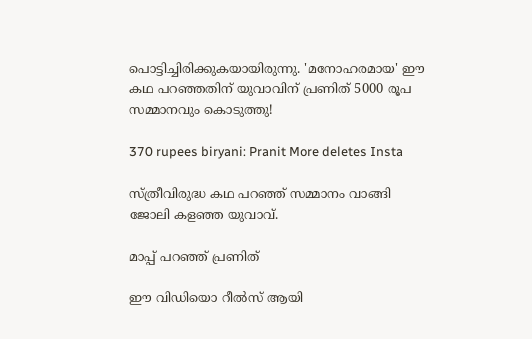പൊട്ടിച്ചിരിക്കുകയായിരുന്നു. 'മനോഹരമായ' ഈ കഥ പറഞ്ഞതിന് യുവാവിന് പ്രണിത് 5000 രൂപ സമ്മാനവും കൊടുത്തു!

370 rupees biryani: Pranit More deletes Insta

സ്ത്രീവിരുദ്ധ കഥ പറഞ്ഞ് സമ്മാനം വാങ്ങി ജോലി കളഞ്ഞ യുവാവ്.

മാപ്പ് പറഞ്ഞ് പ്രണിത്

ഈ വിഡിയൊ റീൽസ് ആയി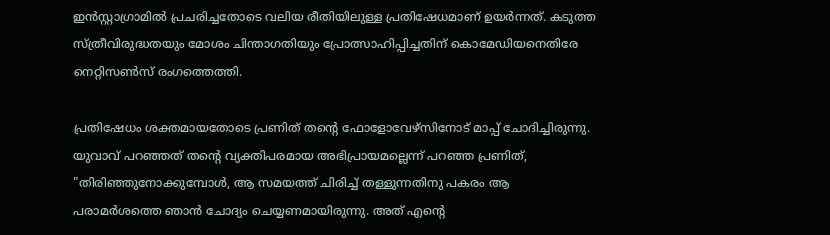ഇൻസ്റ്റാഗ്രാമിൽ പ്രചരിച്ചതോടെ വലിയ രീതിയിലുള്ള പ്രതിഷേധമാണ് ഉയർന്നത്. കടുത്ത സ്ത്രീവിരുദ്ധതയും മോശം ചിന്താഗതിയും പ്രോത്സാഹിപ്പിച്ചതിന് കൊമേഡിയനെതിരേ നെറ്റിസൺസ് രംഗത്തെത്തി.

പ്രതിഷേധം ശക്തമായതോടെ പ്രണിത് തന്‍റെ ഫോളോവേഴ്സിനോട് മാപ്പ് ചോദിച്ചിരുന്നു. യുവാവ് പറഞ്ഞത് തന്‍റെ വ്യക്തിപരമായ അഭിപ്രായമല്ലെന്ന് പറഞ്ഞ പ്രണിത്, "തിരിഞ്ഞുനോക്കുമ്പോൾ, ആ സമയത്ത് ചിരിച്ച് തള്ളുന്നതിനു പകരം ആ പരാമർശത്തെ ഞാൻ ചോദ്യം ചെയ്യണമായിരുന്നു. അത് എന്‍റെ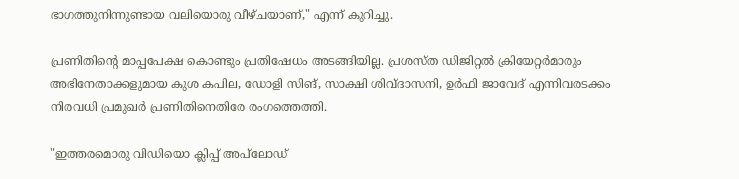ഭാഗത്തുനിന്നുണ്ടായ വലിയൊരു വീഴ്ചയാണ്," എന്ന് കുറിച്ചു.

പ്രണിതിന്‍റെ മാപ്പപേക്ഷ കൊണ്ടും പ്രതിഷേധം അടങ്ങിയില്ല. പ്രശസ്ത ഡിജിറ്റൽ ക്രിയേറ്റർമാരും അഭിനേതാക്കളുമായ കുശ കപില, ഡോളി സിങ്, സാക്ഷി ശിവ്ദാസനി, ഉർഫി ജാവേദ് എന്നിവരടക്കം നിരവധി പ്രമുഖർ പ്രണിതിനെതിരേ രംഗത്തെത്തി.

"ഇത്തരമൊരു വിഡിയൊ ക്ലിപ്പ് അപ്‌ലോഡ്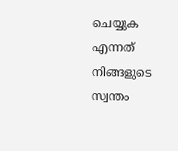ചെയ്യുക എന്നത് നിങ്ങളുടെ സ്വന്തം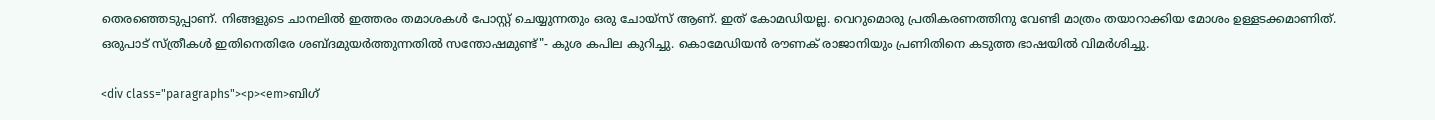തെരഞ്ഞെടുപ്പാണ്. നിങ്ങളുടെ ചാനലിൽ ഇത്തരം തമാശകൾ പോസ്റ്റ് ചെയ്യുന്നതും ഒരു ചോയ്സ് ആണ്. ഇത് കോമഡിയല്ല. വെറുമൊരു പ്രതികരണത്തിനു വേണ്ടി മാത്രം തയാറാക്കിയ മോശം ഉള്ളടക്കമാണിത്. ഒരുപാട് സ്ത്രീകൾ ഇതിനെതിരേ ശബ്ദമുയർത്തുന്നതിൽ സന്തോഷമുണ്ട്"- കുശ കപില കുറിച്ചു. കൊമേഡിയൻ രൗണക് രാജാനിയും പ്രണിതിനെ കടുത്ത ഭാഷയിൽ വിമർശിച്ചു.

<div class="paragraphs"><p><em>ബിഗ്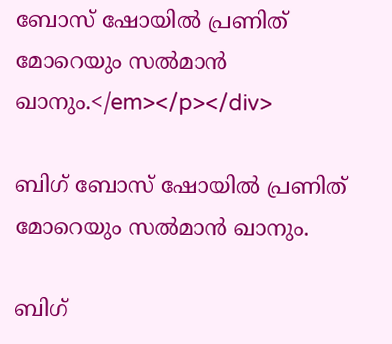ബോസ് ഷോയിൽ പ്രണിത് മോറെയും സൽമാൻ ഖാനും.</em></p></div>

ബിഗ് ബോസ് ഷോയിൽ പ്രണിത് മോറെയും സൽമാൻ ഖാനും.

ബിഗ്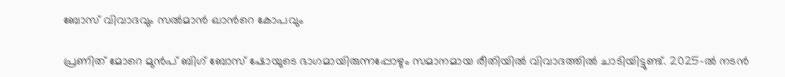ബോസ് വിവാദവും സൽമാൻ ഖാന്‍റെ കോപവും

പ്രണിത് മോറെ മുൻപ് ബിഗ് ബോസ് ഷോയുടെ ഭാഗമായിരുന്നപ്പോഴും സമാനമായ രീതിയിൽ വിവാദത്തിൽ ചാടിയിട്ടുണ്ട്. 2025-ൽ നടൻ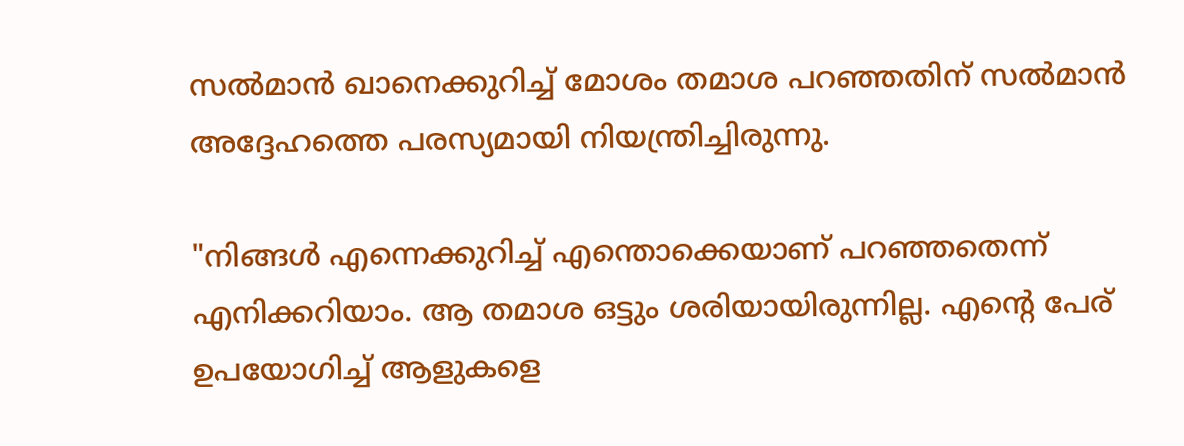സൽമാൻ ഖാനെക്കുറിച്ച് മോശം തമാശ പറഞ്ഞതിന് സൽമാൻ അദ്ദേഹത്തെ പരസ്യമായി നിയന്ത്രിച്ചിരുന്നു.

"നിങ്ങൾ എന്നെക്കുറിച്ച് എന്തൊക്കെയാണ് പറഞ്ഞതെന്ന് എനിക്കറിയാം. ആ തമാശ ഒട്ടും ശരിയായിരുന്നില്ല. എന്‍റെ പേര് ഉപയോഗിച്ച് ആളുകളെ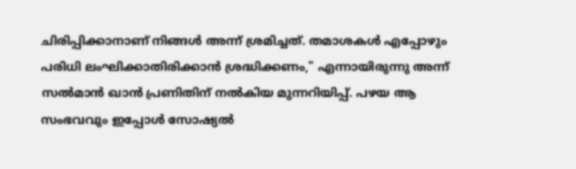ചിരിപ്പിക്കാനാണ് നിങ്ങൾ അന്ന് ശ്രമിച്ചത്. തമാശകൾ എപ്പോഴും പരിധി ലംഘിക്കാതിരിക്കാൻ ശ്രദ്ധിക്കണം," എന്നായിരുന്നു അന്ന് സൽമാൻ ഖാൻ പ്രണിതിന് നൽകിയ മുന്നറിയിപ്പ്. പഴയ ആ സംഭവവും ഇപ്പോൾ സോഷ്യൽ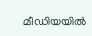മീഡിയയിൽ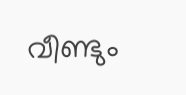വീണ്ടും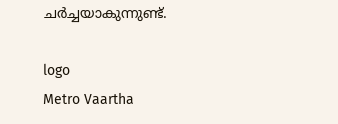ചർച്ചയാകുന്നുണ്ട്.

logo
Metro Vaartha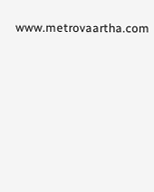www.metrovaartha.com